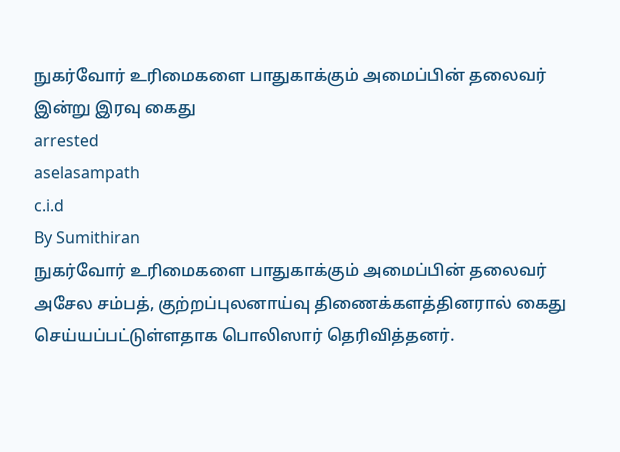நுகர்வோர் உரிமைகளை பாதுகாக்கும் அமைப்பின் தலைவர் இன்று இரவு கைது
arrested
aselasampath
c.i.d
By Sumithiran
நுகர்வோர் உரிமைகளை பாதுகாக்கும் அமைப்பின் தலைவர் அசேல சம்பத், குற்றப்புலனாய்வு திணைக்களத்தினரால் கைது செய்யப்பட்டுள்ளதாக பொலிஸார் தெரிவித்தனர்.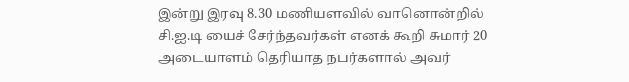இன்று இரவு 8.30 மணியளவில் வானொன்றில் சி.ஐ.டி யைச் சேர்ந்தவர்கள் எனக் கூறி சுமார் 20 அடையாளம் தெரியாத நபர்களால் அவர்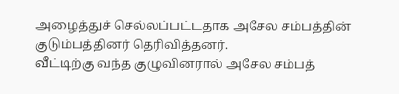அழைத்துச் செல்லப்பட்டதாக அசேல சம்பத்தின் குடும்பத்தினர் தெரிவித்தனர்.
வீட்டிற்கு வந்த குழுவினரால் அசேல சம்பத்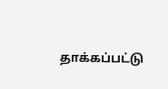தாக்கப்பட்டு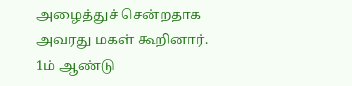அழைத்துச் சென்றதாக அவரது மகள் கூறினார்.
1ம் ஆண்டு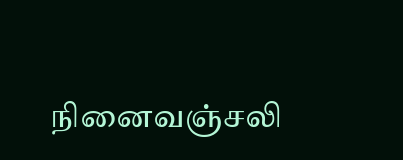நினைவஞ்சலி